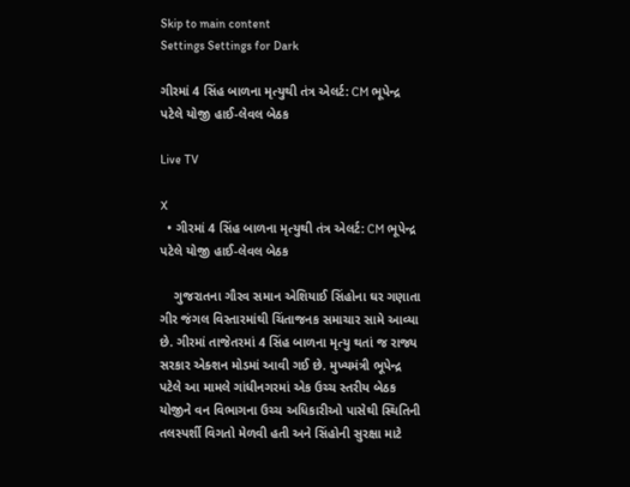Skip to main content
Settings Settings for Dark

ગીરમાં 4 સિંહ બાળના મૃત્યુથી તંત્ર એલર્ટ: CM ભૂપેન્દ્ર પટેલે યોજી હાઈ-લેવલ બેઠક

Live TV

X
  • ગીરમાં 4 સિંહ બાળના મૃત્યુથી તંત્ર એલર્ટ: CM ભૂપેન્દ્ર પટેલે યોજી હાઈ-લેવલ બેઠક

    ગુજરાતના ગૌરવ સમાન એશિયાઈ સિંહોના ઘર ગણાતા ગીર જંગલ વિસ્તારમાંથી ચિંતાજનક સમાચાર સામે આવ્યા છે. ગીરમાં તાજેતરમાં 4 સિંહ બાળના મૃત્યુ થતાં જ રાજ્ય સરકાર એક્શન મોડમાં આવી ગઈ છે. મુખ્યમંત્રી ભૂપેન્દ્ર પટેલે આ મામલે ગાંધીનગરમાં એક ઉચ્ચ સ્તરીય બેઠક યોજીને વન વિભાગના ઉચ્ચ અધિકારીઓ પાસેથી સ્થિતિની તલસ્પર્શી વિગતો મેળવી હતી અને સિંહોની સુરક્ષા માટે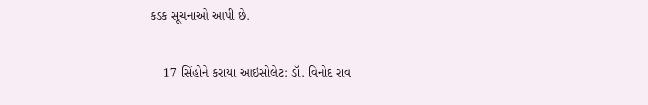કડક સૂચનાઓ આપી છે.

    17 સિંહોને કરાયા આઇસોલેટ: ડૉ. વિનોદ રાવ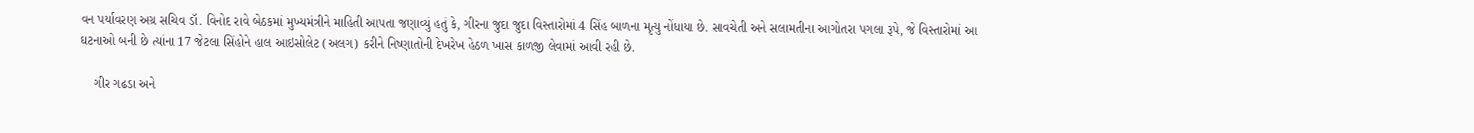વન પર્યાવરણ અગ્ર સચિવ ડૉ. વિનોદ રાવે બેઠકમાં મુખ્યમંત્રીને માહિતી આપતા જણાવ્યું હતું કે, ગીરના જુદા જુદા વિસ્તારોમાં 4 સિંહ બાળના મૃત્યુ નોંધાયા છે. સાવચેતી અને સલામતીના આગોતરા પગલા રૂપે, જે વિસ્તારોમાં આ ઘટનાઓ બની છે ત્યાંના 17 જેટલા સિંહોને હાલ આઇસોલેટ (અલગ) કરીને નિષ્ણાતોની દેખરેખ હેઠળ ખાસ કાળજી લેવામાં આવી રહી છે.

    ગીર ગઢડા અને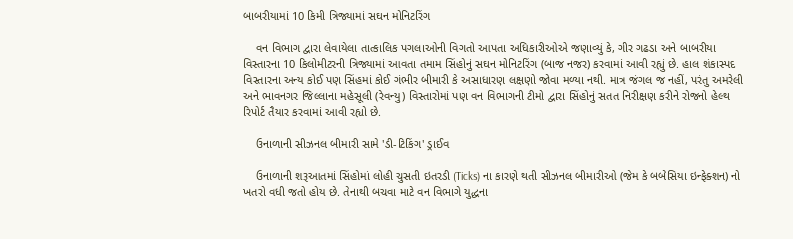બાબરીયામાં 10 કિમી ત્રિજ્યામાં સઘન મોનિટરિંગ

    વન વિભાગ દ્વારા લેવાયેલા તાત્કાલિક પગલાઓની વિગતો આપતા અધિકારીઓએ જણાવ્યું કે, ગીર ગઢડા અને બાબરીયા વિસ્તારના 10 કિલોમીટરની ત્રિજ્યામાં આવતા તમામ સિંહોનું સઘન મોનિટરિંગ (બાજ નજર) કરવામાં આવી રહ્યું છે. હાલ શંકાસ્પદ વિસ્તારના અન્ય કોઈ પણ સિંહમાં કોઈ ગંભીર બીમારી કે અસાધારણ લક્ષણો જોવા મળ્યા નથી. માત્ર જંગલ જ નહીં, પરંતુ અમરેલી અને ભાવનગર જિલ્લાના મહેસૂલી (રેવન્યુ) વિસ્તારોમાં પણ વન વિભાગની ટીમો દ્વારા સિંહોનું સતત નિરીક્ષણ કરીને રોજનો હેલ્થ રિપોર્ટ તૈયાર કરવામાં આવી રહ્યો છે.

    ઉનાળાની સીઝનલ બીમારી સામે 'ડી-ટિકિંગ' ડ્રાઈવ

    ઉનાળાની શરૂઆતમાં સિંહોમાં લોહી ચુસતી ઇતરડી (Ticks) ના કારણે થતી સીઝનલ બીમારીઓ (જેમ કે બબેસિયા ઇન્ફેક્શન) નો ખતરો વધી જતો હોય છે. તેનાથી બચવા માટે વન વિભાગે યુદ્ધના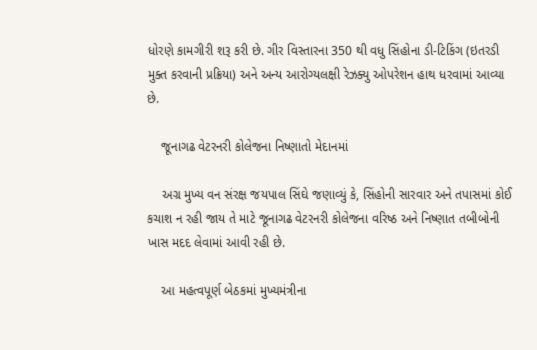ધોરણે કામગીરી શરૂ કરી છે. ગીર વિસ્તારના 350 થી વધુ સિંહોના ડી-ટિકિંગ (ઇતરડી મુક્ત કરવાની પ્રક્રિયા) અને અન્ય આરોગ્યલક્ષી રેઝક્યુ ઓપરેશન હાથ ધરવામાં આવ્યા છે.

    જૂનાગઢ વેટરનરી કોલેજના નિષ્ણાતો મેદાનમાં

    અગ્ર મુખ્ય વન સંરક્ષ જયપાલ સિંઘે જણાવ્યું કે, સિંહોની સારવાર અને તપાસમાં કોઈ કચાશ ન રહી જાય તે માટે જૂનાગઢ વેટરનરી કોલેજના વરિષ્ઠ અને નિષ્ણાત તબીબોની ખાસ મદદ લેવામાં આવી રહી છે.

    આ મહત્વપૂર્ણ બેઠકમાં મુખ્યમંત્રીના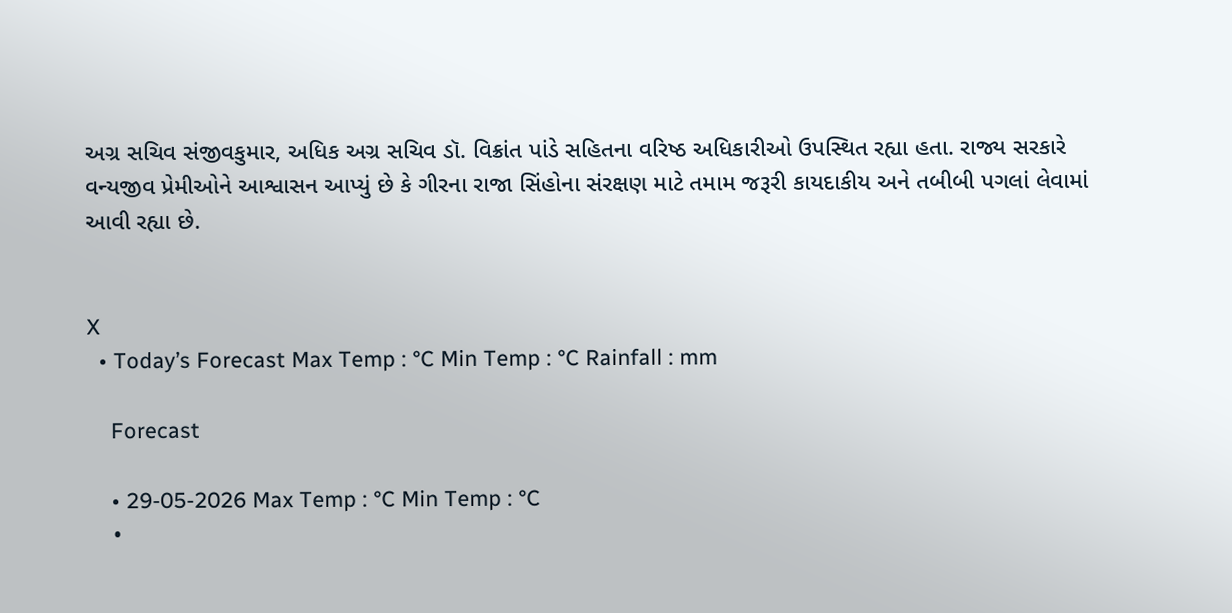અગ્ર સચિવ સંજીવકુમાર, અધિક અગ્ર સચિવ ડૉ. વિક્રાંત પાંડે સહિતના વરિષ્ઠ અધિકારીઓ ઉપસ્થિત રહ્યા હતા. રાજ્ય સરકારે વન્યજીવ પ્રેમીઓને આશ્વાસન આપ્યું છે કે ગીરના રાજા સિંહોના સંરક્ષણ માટે તમામ જરૂરી કાયદાકીય અને તબીબી પગલાં લેવામાં આવી રહ્યા છે.


X
  • Today’s Forecast Max Temp : °C Min Temp : °C Rainfall : mm

    Forecast

    • 29-05-2026 Max Temp : °C Min Temp : °C
    •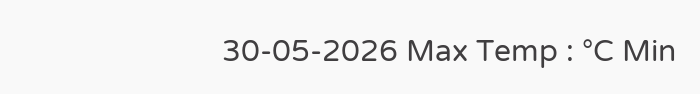30-05-2026 Max Temp : °C Min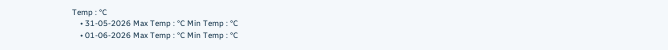Temp : °C
    • 31-05-2026 Max Temp : °C Min Temp : °C
    • 01-06-2026 Max Temp : °C Min Temp : °C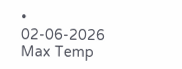• 02-06-2026 Max Temp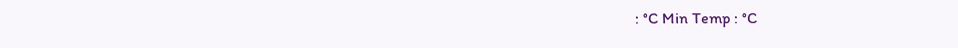: °C Min Temp : °C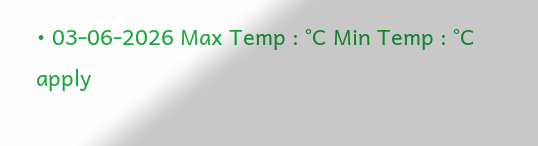• 03-06-2026 Max Temp : °C Min Temp : °C
apply